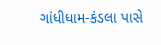ગાંધીધામ-કંડલા પાસે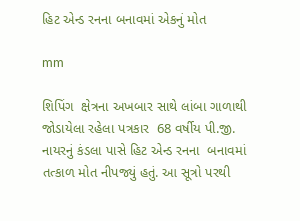હિટ એન્ડ રનના બનાવમાં એકનું મોત

mm

શિપિંગ  ક્ષેત્રના અખબાર સાથે લાંબા ગાળાથી જોડાયેલા રહેલા પત્રકાર  68 વર્ષીય પી.જી. નાયરનું કંડલા પાસે હિટ એન્ડ રનના  બનાવમાં તત્કાળ મોત નીપજ્યું હતું. આ સૂત્રો પરથી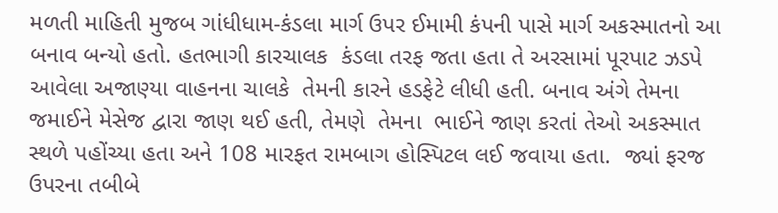મળતી માહિતી મુજબ ગાંધીધામ-કંડલા માર્ગ ઉપર ઈમામી કંપની પાસે માર્ગ અકસ્માતનો આ બનાવ બન્યો હતો. હતભાગી કારચાલક  કંડલા તરફ જતા હતા તે અરસામાં પૂરપાટ ઝડપે  આવેલા અજાણ્યા વાહનના ચાલકે  તેમની કારને હડફેટે લીધી હતી. બનાવ અંગે તેમના જમાઈને મેસેજ દ્વારા જાણ થઈ હતી, તેમણે  તેમના  ભાઈને જાણ કરતાં તેઓ અકસ્માત સ્થળે પહોંચ્યા હતા અને 108 મારફત રામબાગ હોસ્પિટલ લઈ જવાયા હતા.  જ્યાં ફરજ ઉપરના તબીબે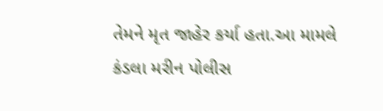તેમને મૃત જાહેર કર્યા હતા.આ મામલે કંડલા મરીન પોલીસ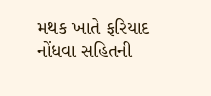મથક ખાતે ફરિયાદ નોંધવા સહિતની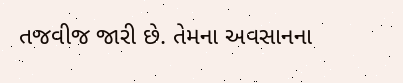તજવીજ જારી છે. તેમના અવસાનના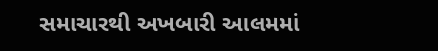સમાચારથી અખબારી આલમમાં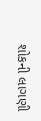શોકની લાગણી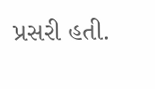પ્રસરી હતી.